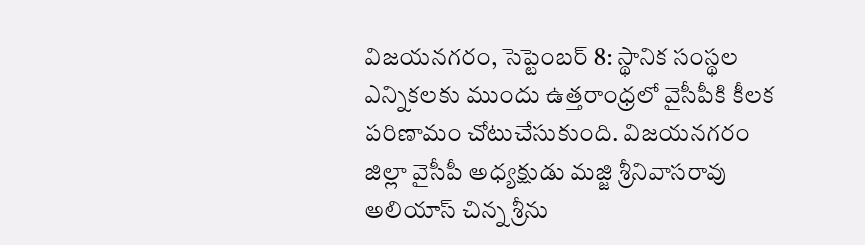విజయనగరం, సెప్టెంబర్ 8: స్థానిక సంస్థల ఎన్నికలకు ముందు ఉత్తరాంధ్రలో వైసీపీకి కీలక పరిణామం చోటుచేసుకుంది. విజయనగరం జిల్లా వైసీపీ అధ్యక్షుడు మజ్జి శ్రీనివాసరావు అలియాస్ చిన్న శ్రీను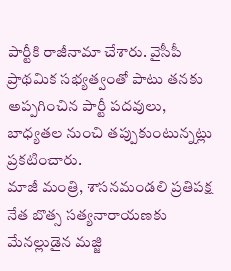పార్టీకి రాజీనామా చేశారు. వైసీపీ ప్రాథమిక సభ్యత్వంతో పాటు తనకు అప్పగించిన పార్టీ పదవులు, బాధ్యతల నుంచి తప్పుకుంటున్నట్లు ప్రకటించారు.
మాజీ మంత్రి, శాసనమండలి ప్రతిపక్ష నేత బొత్స సత్యనారాయణకు మేనల్లుడైన మజ్జి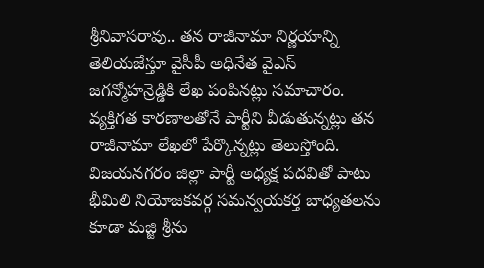శ్రీనివాసరావు.. తన రాజీనామా నిర్ణయాన్ని తెలియజేస్తూ వైసీపీ అధినేత వైఎస్ జగన్మోహన్రెడ్డికి లేఖ పంపినట్లు సమాచారం. వ్యక్తిగత కారణాలతోనే పార్టీని వీడుతున్నట్లు తన రాజీనామా లేఖలో పేర్కొన్నట్లు తెలుస్తోంది.
విజయనగరం జిల్లా పార్టీ అధ్యక్ష పదవితో పాటు భీమిలి నియోజకవర్గ సమన్వయకర్త బాధ్యతలను కూడా మజ్జి శ్రీను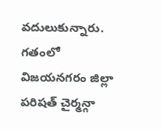వదులుకున్నారు. గతంలో విజయనగరం జిల్లా పరిషత్ చైర్మన్గా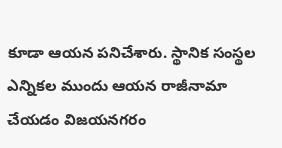కూడా ఆయన పనిచేశారు. స్థానిక సంస్థల ఎన్నికల ముందు ఆయన రాజీనామా చేయడం విజయనగరం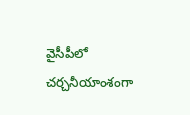వైసీపీలో చర్చనీయాంశంగా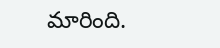మారింది.